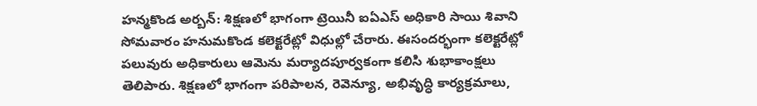హన్మకొండ అర్బన్: శిక్షణలో భాగంగా ట్రెయినీ ఐఏఎస్ అధికారి సాయి శివాని సోమవారం హనుమకొండ కలెక్టరేట్లో విధుల్లో చేరారు. ఈసందర్భంగా కలెక్టరేట్లో పలువురు అధికారులు ఆమెను మర్యాదపూర్వకంగా కలిసి శుభాకాంక్షలు తెలిపారు. శిక్షణలో భాగంగా పరిపాలన, రెవెన్యూ, అభివృద్ధి కార్యక్రమాలు,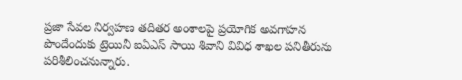ప్రజా సేవల నిర్వహణ తదితర అంశాలపై ప్రయోగిక అవగాహన పొందేందుకు ట్రెయినీ ఐఏఎస్ సాయి శివాని వివిధ శాఖల పనితీరును పరిశీలించనున్నారు.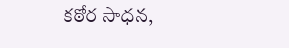కఠోర సాధన,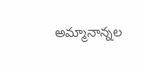అమ్మానాన్నల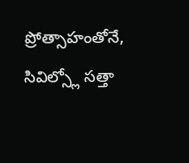ప్రోత్సాహంతోనే, సివిల్స్లో సత్తా